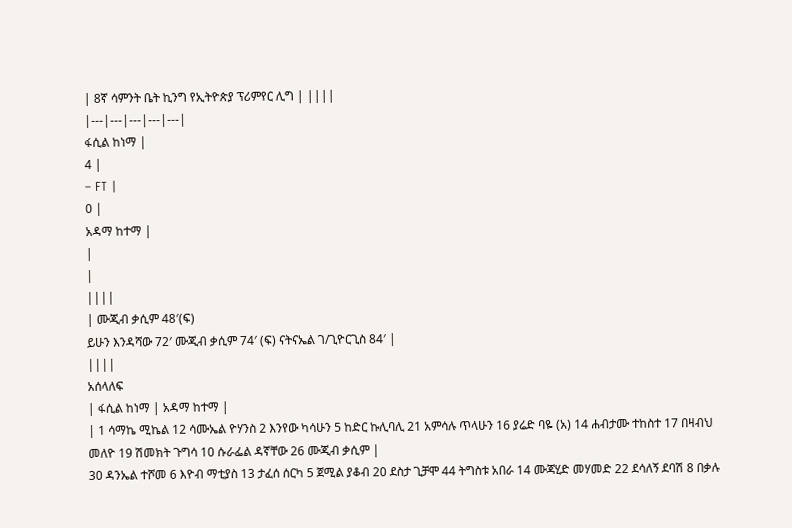| 8ኛ ሳምንት ቤት ኪንግ የኢትዮጵያ ፕሪምየር ሊግ | ||||
|---|---|---|---|---|
ፋሲል ከነማ |
4 |
– FT |
0 |
አዳማ ከተማ |
|
|
||||
| ሙጂብ ቃሲም 48′(ፍ)
ይሁን እንዳሻው 72′ ሙጂብ ቃሲም 74′ (ፍ) ናትናኤል ገ/ጊዮርጊስ 84′ |
||||
አሰላለፍ
| ፋሲል ከነማ | አዳማ ከተማ |
| 1 ሳማኬ ሚኬል 12 ሳሙኤል ዮሃንስ 2 እንየው ካሳሁን 5 ከድር ኩሊባሊ 21 አምሳሉ ጥላሁን 16 ያሬድ ባዬ (አ) 14 ሐብታሙ ተከስተ 17 በዛብህ መለዮ 19 ሽመክት ጉግሳ 10 ሱራፌል ዳኛቸው 26 ሙጂብ ቃሲም |
30 ዳንኤል ተሾመ 6 እዮብ ማቲያስ 13 ታፈሰ ሰርካ 5 ጀሚል ያቆብ 20 ደስታ ጊቻሞ 44 ትግስቱ አበራ 14 ሙጃሂድ መሃመድ 22 ደሳለኝ ደባሽ 8 በቃሉ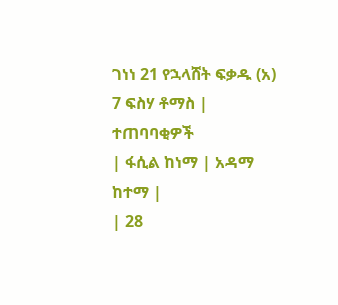ገነነ 21 የኋላሸት ፍቃዱ (አ) 7 ፍስሃ ቶማስ |
ተጠባባቂዎች
| ፋሲል ከነማ | አዳማ ከተማ |
| 28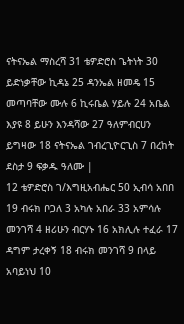ናትናኤል ማስረሻ 31 ቴዎድሮስ ጌትነት 30 ይድነቃቸው ኪዳኔ 25 ዳንኤል ዘመዴ 15 መጣባቸው ሙሉ 6 ኪሩቤል ሃይሉ 24 አቤል እያዩ 8 ይሁን እንዳሻው 27 ዓለምብርሀን ይግዛው 18 ናትናኤል ገብረጊዮርጊስ 7 በረከት ደስታ 9 ፍቃዱ ዓለሙ |
12 ቴዎድሮስ ገ/እግዚአብሔር 50 ኢብሳ አበበ 19 ብሩክ ቦጋለ 3 አካሉ አበራ 33 አምሳሉ መንገሻ 4 ዘሪሁን ብርሃኑ 16 አክሊሉ ተፈራ 17 ዳግም ታረቀኝ 18 ብሩክ መንገሻ 9 በላይ አባይነህ 10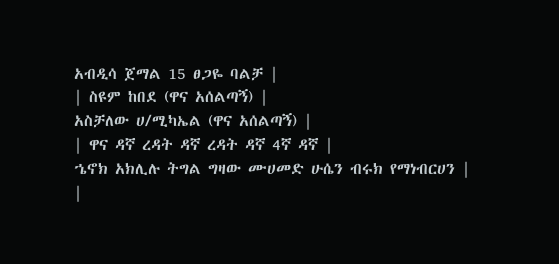አብዲሳ ጀማል 15 ፀጋዬ ባልቻ |
| ስዩም ከበደ (ዋና አሰልጣኝ) |
አስቻለው ሀ/ሚካኤል (ዋና አሰልጣኝ) |
| ዋና ዳኛ ረዳት ዳኛ ረዳት ዳኛ 4ኛ ዳኛ |
ኄኖክ አክሊሉ ትግል ግዛው ሙሀመድ ሁሴን ብሩክ የማነብርሀን |
|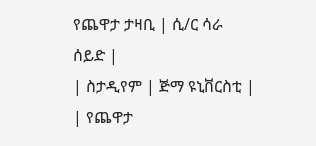የጨዋታ ታዛቢ | ሲ/ር ሳራ ሰይድ |
| ስታዲየም | ጅማ ዩኒቨርስቲ |
| የጨዋታ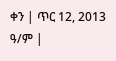ቀን | ጥር 12, 2013 ዓ/ም |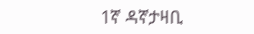1ኛ ዳኛታዛቢ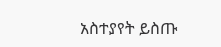አስተያየት ይስጡ